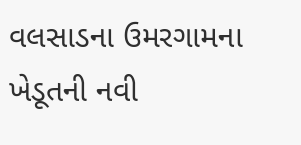વલસાડના ઉમરગામના ખેડૂતની નવી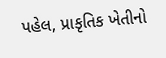પહેલ, પ્રાકૃતિક ખેતીનો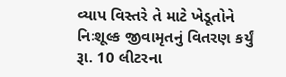વ્યાપ વિસ્તરે તે માટે ખેડૂતોને નિઃશૂલ્ક જીવામૃતનું વિતરણ કર્યું
રૂા. 10 લીટરના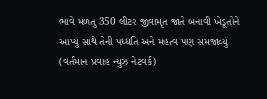ભાવે મળતુ 350 લીટર જીવામૃત જાતે બનાવી ખેડૂતોને આપ્યું સાથે તેની પધ્ધતિ અને મહત્વ પણ સમજાવ્યું (વર્તમાન પ્રવાહ ન્યુઝ નેટવર્ક)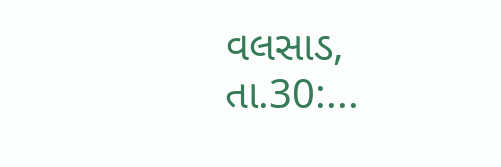વલસાડ, તા.30:...